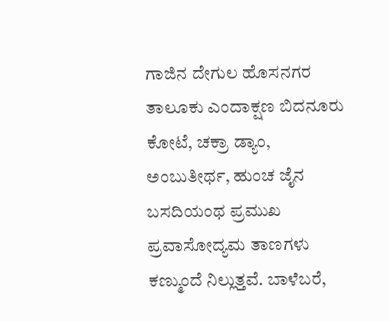ಗಾಜಿನ ದೇಗುಲ ಹೊಸನಗರ ತಾಲೂಕು ಎಂದಾಕ್ಷಣ ಬಿದನೂರು ಕೋಟೆ, ಚಕ್ರಾ ಡ್ಯಾಂ, ಅಂಬುತೀರ್ಥ, ಹುಂಚ ಜೈನ ಬಸದಿಯಂಥ ಪ್ರಮುಖ ಪ್ರವಾಸೋದ್ಯಮ ತಾಣಗಳು ಕಣ್ಮುಂದೆ ನಿಲ್ಲುತ್ತವೆ. ಬಾಳೆಬರೆ,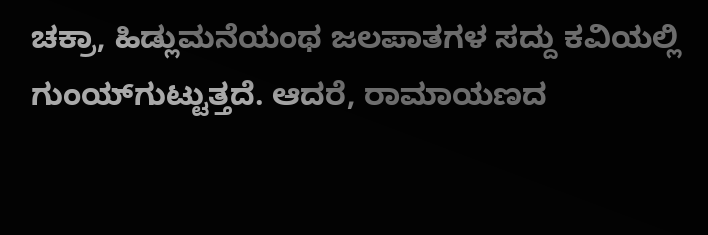ಚಕ್ರಾ, ಹಿಡ್ಲುಮನೆಯಂಥ ಜಲಪಾತಗಳ ಸದ್ದು ಕವಿಯಲ್ಲಿ ಗುಂಯ್‌ಗುಟ್ಟುತ್ತದೆ. ಆದರೆ, ರಾಮಾಯಣದ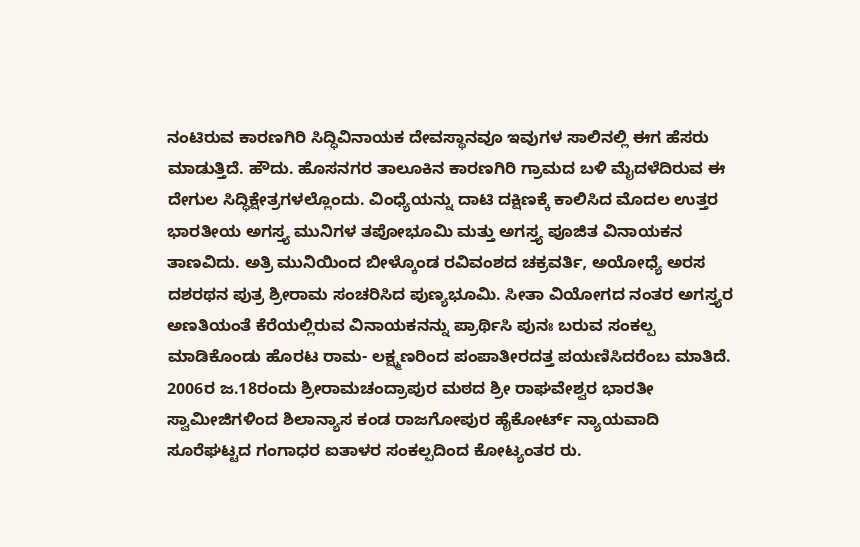ನಂಟಿರುವ ಕಾರಣಗಿರಿ ಸಿದ್ಧಿವಿನಾಯಕ ದೇವಸ್ಥಾನವೂ ಇವುಗಳ ಸಾಲಿನಲ್ಲಿ ಈಗ ಹೆಸರು ಮಾಡುತ್ತಿದೆ. ಹೌದು. ಹೊಸನಗರ ತಾಲೂಕಿನ ಕಾರಣಗಿರಿ ಗ್ರಾಮದ ಬಳಿ ಮೈದಳೆದಿರುವ ಈ ದೇಗುಲ ಸಿದ್ಧಿಕ್ಷೇತ್ರಗಳಲ್ಲೊಂದು. ವಿಂಧ್ಯೆಯನ್ನು ದಾಟಿ ದಕ್ಷಿಣಕ್ಕೆ ಕಾಲಿಸಿದ ಮೊದಲ ಉತ್ತರ ಭಾರತೀಯ ಅಗಸ್ತ್ಯ ಮುನಿಗಳ ತಪೋಭೂಮಿ ಮತ್ತು ಅಗಸ್ತ್ಯ ಪೂಜಿತ ವಿನಾಯಕನ ತಾಣವಿದು. ಅತ್ರಿ ಮುನಿಯಿಂದ ಬೀಳ್ಕೊಂಡ ರವಿವಂಶದ ಚಕ್ರವರ್ತಿ, ಅಯೋಧ್ಯೆ ಅರಸ ದಶರಥನ ಪುತ್ರ ಶ್ರೀರಾಮ ಸಂಚರಿಸಿದ ಪುಣ್ಯಭೂಮಿ. ಸೀತಾ ವಿಯೋಗದ ನಂತರ ಅಗಸ್ತ್ಯರ ಅಣತಿಯಂತೆ ಕೆರೆಯಲ್ಲಿರುವ ವಿನಾಯಕನನ್ನು ಪ್ರಾರ್ಥಿಸಿ ಪುನಃ ಬರುವ ಸಂಕಲ್ಪ ಮಾಡಿಕೊಂಡು ಹೊರಟ ರಾಮ- ಲಕ್ಷ್ಮಣರಿಂದ ಪಂಪಾತೀರದತ್ತ ಪಯಣಿಸಿದರೆಂಬ ಮಾತಿದೆ. 2006ರ ಜ.18ರಂದು ಶ್ರೀರಾಮಚಂದ್ರಾಪುರ ಮಠದ ಶ್ರೀ ರಾಘವೇಶ್ವರ ಭಾರತೀ ಸ್ವಾಮೀಜಿಗಳಿಂದ ಶಿಲಾನ್ಯಾಸ ಕಂಡ ರಾಜಗೋಪುರ ಹೈಕೋರ್ಟ್ ನ್ಯಾಯವಾದಿ ಸೂರೆಘಟ್ಟದ ಗಂಗಾಧರ ಐತಾಳರ ಸಂಕಲ್ಪದಿಂದ ಕೋಟ್ಯಂತರ ರು.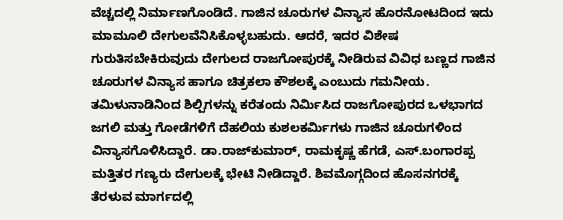ವೆಚ್ಚದಲ್ಲಿ ನಿರ್ಮಾಣಗೊಂಡಿದೆ. ಗಾಜಿನ ಚೂರುಗಳ ವಿನ್ಯಾಸ ಹೊರನೋಟದಿಂದ ಇದು ಮಾಮೂಲಿ ದೇಗುಲವೆನಿಸಿಕೊಳ್ಳಬಹುದು. ಆದರೆ, ಇದರ ವಿಶೇಷ ಗುರುತಿಸಬೇಕಿರುವುದು ದೇಗುಲದ ರಾಜಗೋಪುರಕ್ಕೆ ನೀಡಿರುವ ವಿವಿಧ ಬಣ್ಣದ ಗಾಜಿನ ಚೂರುಗಳ ವಿನ್ಯಾಸ ಹಾಗೂ ಚಿತ್ರಕಲಾ ಕೌಶಲಕ್ಕೆ ಎಂಬುದು ಗಮನೀಯ. ತಮಿಳುನಾಡಿನಿಂದ ಶಿಲ್ಪಿಗಳನ್ನು ಕರೆತಂದು ನಿರ್ಮಿಸಿದ ರಾಜಗೋಪುರದ ಒಳಭಾಗದ ಜಗಲಿ ಮತ್ತು ಗೋಡೆಗಳಿಗೆ ದೆಹಲಿಯ ಕುಶಲಕರ್ಮಿಗಳು ಗಾಜಿನ ಚೂರುಗಳಿಂದ ವಿನ್ಯಾಸಗೊಳಿಸಿದ್ದಾರೆ. ಡಾ.ರಾಜ್‌ಕುಮಾರ್, ರಾಮಕೃಷ್ಣ ಹೆಗಡೆ, ಎಸ್.ಬಂಗಾರಪ್ಪ ಮತ್ತಿತರ ಗಣ್ಯರು ದೇಗುಲಕ್ಕೆ ಭೇಟಿ ನೀಡಿದ್ದಾರೆ. ಶಿವಮೊಗ್ಗದಿಂದ ಹೊಸನಗರಕ್ಕೆ ತೆರಳುವ ಮಾರ್ಗದಲ್ಲಿ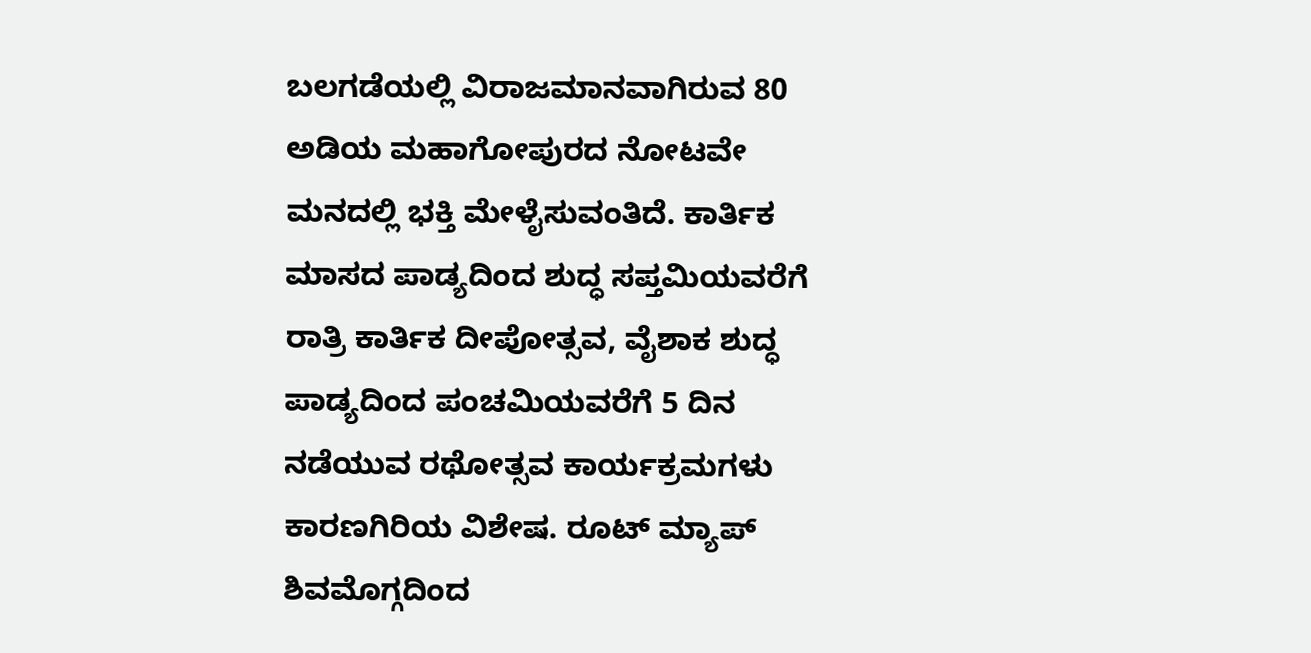ಬಲಗಡೆಯಲ್ಲಿ ವಿರಾಜಮಾನವಾಗಿರುವ 80 ಅಡಿಯ ಮಹಾಗೋಪುರದ ನೋಟವೇ ಮನದಲ್ಲಿ ಭಕ್ತಿ ಮೇಳೈಸುವಂತಿದೆ. ಕಾರ್ತಿಕ ಮಾಸದ ಪಾಡ್ಯದಿಂದ ಶುದ್ಧ ಸಪ್ತಮಿಯವರೆಗೆ ರಾತ್ರಿ ಕಾರ್ತಿಕ ದೀಪೋತ್ಸವ, ವೈಶಾಕ ಶುದ್ಧ ಪಾಡ್ಯದಿಂದ ಪಂಚಮಿಯವರೆಗೆ 5 ದಿನ ನಡೆಯುವ ರಥೋತ್ಸವ ಕಾರ್ಯಕ್ರಮಗಳು ಕಾರಣಗಿರಿಯ ವಿಶೇಷ. ರೂಟ್ ಮ್ಯಾಪ್ ಶಿವಮೊಗ್ಗದಿಂದ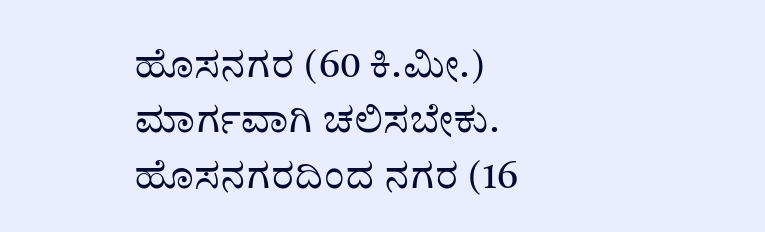ಹೊಸನಗರ (60 ಕಿ.ಮೀ.) ಮಾರ್ಗವಾಗಿ ಚಲಿಸಬೇಕು. ಹೊಸನಗರದಿಂದ ನಗರ (16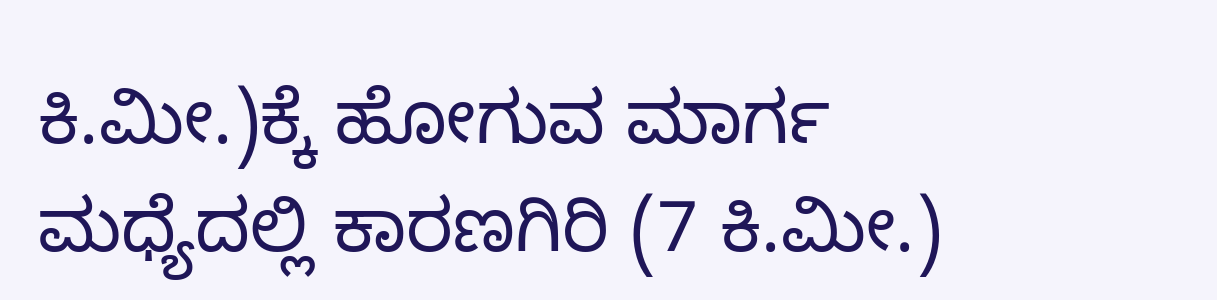ಕಿ.ಮೀ.)ಕ್ಕೆ ಹೋಗುವ ಮಾರ್ಗ ಮಧ್ಯೆದಲ್ಲಿ ಕಾರಣಗಿರಿ (7 ಕಿ.ಮೀ.)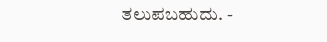ತಲುಪಬಹುದು. -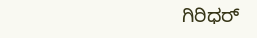ಗಿರಿಧರ್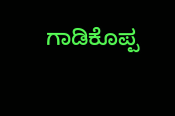ಗಾಡಿಕೊಪ್ಪ